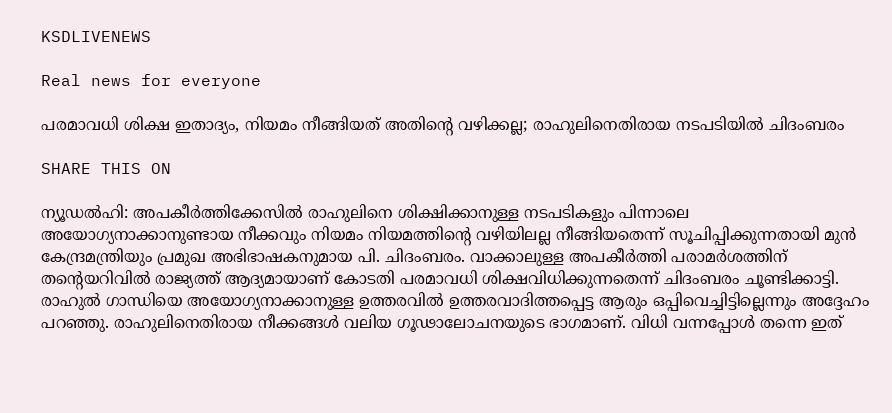KSDLIVENEWS

Real news for everyone

പരമാവധി ശിക്ഷ ഇതാദ്യം, നിയമം നീങ്ങിയത് അതിന്റെ വഴിക്കല്ല; രാഹുലിനെതിരായ നടപടിയില്‍ ചിദംബരം

SHARE THIS ON

ന്യൂഡല്‍ഹി: അപകീര്‍ത്തിക്കേസില്‍ രാഹുലിനെ ശിക്ഷിക്കാനുള്ള നടപടികളും പിന്നാലെ അയോഗ്യനാക്കാനുണ്ടായ നീക്കവും നിയമം നിയമത്തിന്റെ വഴിയിലല്ല നീങ്ങിയതെന്ന് സൂചിപ്പിക്കുന്നതായി മുന്‍ കേന്ദ്രമന്ത്രിയും പ്രമുഖ അഭിഭാഷകനുമായ പി. ചിദംബരം. വാക്കാലുള്ള അപകീര്‍ത്തി പരാമര്‍ശത്തിന് തന്റെയറിവില്‍ രാജ്യത്ത് ആദ്യമായാണ് കോടതി പരമാവധി ശിക്ഷവിധിക്കുന്നതെന്ന് ചിദംബരം ചൂണ്ടിക്കാട്ടി. രാഹുല്‍ ഗാന്ധിയെ അയോഗ്യനാക്കാനുള്ള ഉത്തരവില്‍ ഉത്തരവാദിത്തപ്പെട്ട ആരും ഒപ്പിവെച്ചിട്ടില്ലെന്നും അദ്ദേഹം പറഞ്ഞു. രാഹുലിനെതിരായ നീക്കങ്ങള്‍ വലിയ ഗൂഢാലോചനയുടെ ഭാഗമാണ്. വിധി വന്നപ്പോള്‍ തന്നെ ഇത്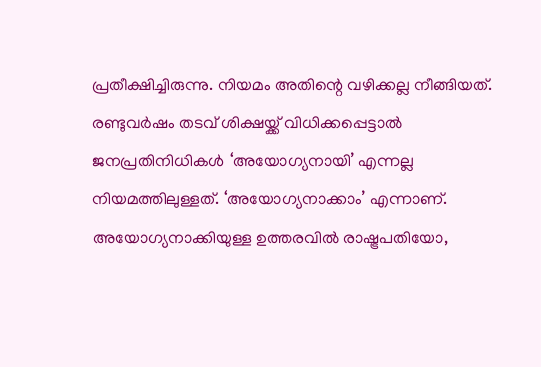പ്രതീക്ഷിച്ചിരുന്നു. നിയമം അതിന്റെ വഴിക്കല്ല നീങ്ങിയത്. രണ്ടുവര്‍ഷം തടവ് ശിക്ഷയ്ക്ക് വിധിക്കപ്പെട്ടാല്‍ ജനപ്രതിനിധികള്‍ ‘അയോഗ്യനായി’ എന്നല്ല നിയമത്തിലുള്ളത്. ‘അയോഗ്യനാക്കാം’ എന്നാണ്. അയോഗ്യനാക്കിയുള്ള ഉത്തരവില്‍ രാഷ്ട്രപതിയോ,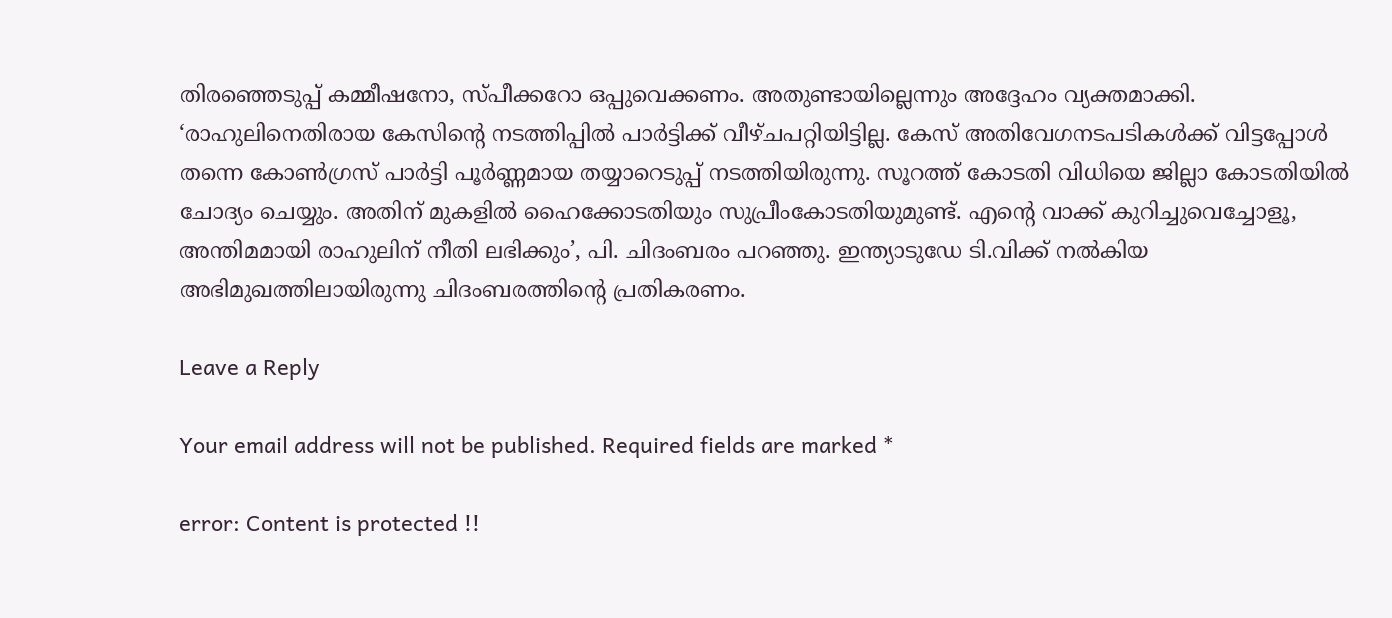തിരഞ്ഞെടുപ്പ് കമ്മീഷനോ, സ്പീക്കറോ ഒപ്പുവെക്കണം. അതുണ്ടായില്ലെന്നും അദ്ദേഹം വ്യക്തമാക്കി. ‘രാഹുലിനെതിരായ കേസിന്റെ നടത്തിപ്പില്‍ പാര്‍ട്ടിക്ക് വീഴ്ചപറ്റിയിട്ടില്ല. കേസ് അതിവേഗനടപടികള്‍ക്ക് വിട്ടപ്പോള്‍ തന്നെ കോണ്‍ഗ്രസ് പാര്‍ട്ടി പൂര്‍ണ്ണമായ തയ്യാറെടുപ്പ് നടത്തിയിരുന്നു. സൂറത്ത് കോടതി വിധിയെ ജില്ലാ കോടതിയില്‍ ചോദ്യം ചെയ്യും. അതിന് മുകളില്‍ ഹൈക്കോടതിയും സുപ്രീംകോടതിയുമുണ്ട്. എന്റെ വാക്ക് കുറിച്ചുവെച്ചോളൂ, അന്തിമമായി രാഹുലിന് നീതി ലഭിക്കും’, പി. ചിദംബരം പറഞ്ഞു. ഇന്ത്യാടുഡേ ടി.വിക്ക് നല്‍കിയ അഭിമുഖത്തിലായിരുന്നു ചിദംബരത്തിന്റെ പ്രതികരണം.

Leave a Reply

Your email address will not be published. Required fields are marked *

error: Content is protected !!